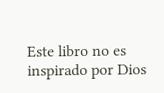Este libro no es inspirado por Dios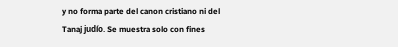y no forma parte del canon cristiano ni del Tanaj judío. Se muestra solo con fines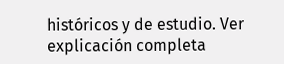históricos y de estudio. Ver explicación completa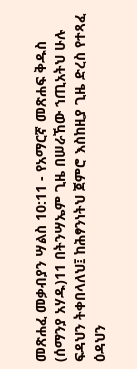መጽሐፈ መቃብያን ሣልስ 10:11 - የአማርኛ መጽሐፍ ቅዱስ (ሰማንያ አሃዱ)11 በትንሣኤም ጊዜ በሠራኸው ኀጢአትህ ሁሉ ፍዳህን ትቀበላለህ፤ ከሕፃንነትህ ጀምሮ እስከዚያ ጊዜ ድረስ የተጻፈ ዕዳህን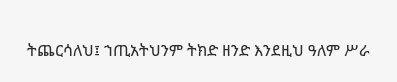ትጨርሳለህ፤ ኀጢአትህንም ትክድ ዘንድ እንደዚህ ዓለም ሥራ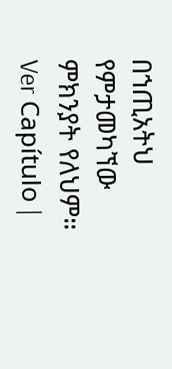በኀጢአትህ የምታመካኘው ምክንያት የለህም። Ver Capítulo |